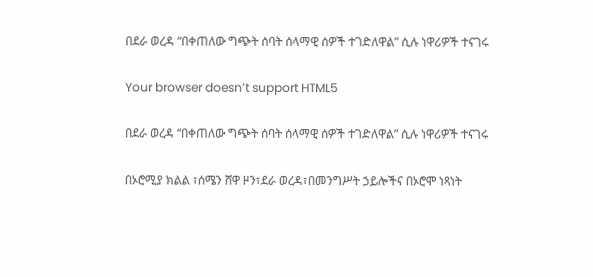በደራ ወረዳ “በቀጠለው ግጭት ሰባት ሰላማዊ ሰዎች ተገድለዋል” ሲሉ ነዋሪዎች ተናገሩ

Your browser doesn’t support HTML5

በደራ ወረዳ “በቀጠለው ግጭት ሰባት ሰላማዊ ሰዎች ተገድለዋል” ሲሉ ነዋሪዎች ተናገሩ

በኦሮሚያ ክልል ፣ሰሜን ሸዋ ዞን፣ደራ ወረዳ፣በመንግሥት ኃይሎችና በኦሮሞ ነጻነት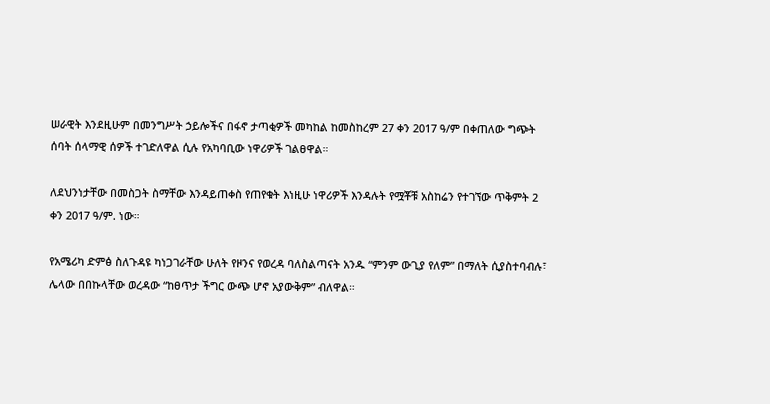ሠራዊት እንደዚሁም በመንግሥት ኃይሎችና በፋኖ ታጣቂዎች መካከል ከመስከረም 27 ቀን 2017 ዓ/ም በቀጠለው ግጭት ሰባት ሰላማዊ ሰዎች ተገድለዋል ሲሉ የአካባቢው ነዋሪዎች ገልፀዋል።

ለደህንነታቸው በመስጋት ስማቸው እንዳይጠቀስ የጠየቁት እነዚሁ ነዋሪዎች እንዳሉት የሟቾቹ አስከሬን የተገኘው ጥቅምት 2 ቀን 2017 ዓ/ም. ነው።

የአሜሪካ ድምፅ ስለጉዳዩ ካነጋገራቸው ሁለት የዞንና የወረዳ ባለስልጣናት አንዱ “ምንም ውጊያ የለም” በማለት ሲያስተባብሉ፣ ሌላው በበኩላቸው ወረዳው “ከፀጥታ ችግር ውጭ ሆኖ አያውቅም” ብለዋል።